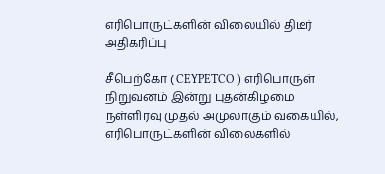எரிபொருட்களின் விலையில் திடீர் அதிகரிப்பு

சீபெற்கோ ( CEYPETCO ) எரிபொருள் நிறுவனம் இன்று புதன்கிழமை நள்ளிரவு முதல் அமுலாகும் வகையில், எரிபொருட்களின் விலைகளில்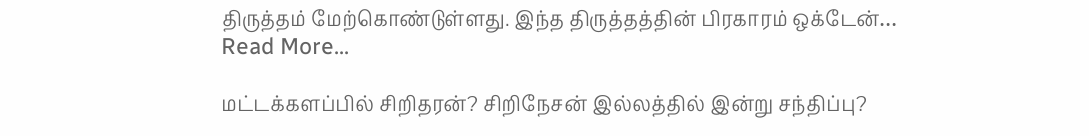திருத்தம் மேற்கொண்டுள்ளது. இந்த திருத்தத்தின் பிரகாரம் ஒக்டேன்…
Read More...

மட்டக்களப்பில் சிறிதரன்? சிறிநேசன் இல்லத்தில் இன்று சந்திப்பு?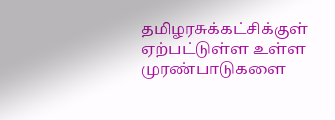தமிழரசுக்கட்சிக்குள் ஏற்பட்டுள்ள உள்ள முரண்பாடுகளை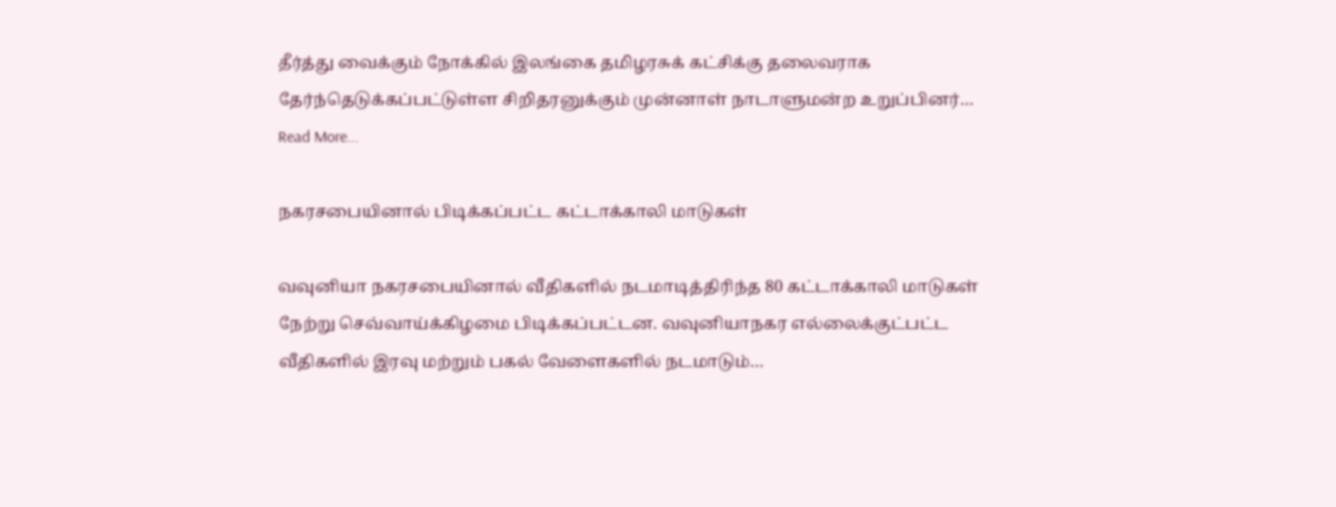தீர்த்து வைக்கும் நோக்கில் இலங்கை தமிழரசுக் கட்சிக்கு தலைவராக தேர்ந்தெடுக்கப்பட்டுள்ள சிறிதரனுக்கும் முன்னாள் நாடாளுமன்ற உறுப்பினர்…
Read More...

நகரசபையினால் பிடிக்கப்பட்ட கட்டாக்காலி மாடுகள்

வவுனியா நகரசபையினால் வீதிகளில் நடமாடித்திரிந்த 80 கட்டாக்காலி மாடுகள் நேற்று செவ்வாய்க்கிழமை பிடிக்கப்பட்டன. வவுனியாநகர எல்லைக்குட்பட்ட வீதிகளில் இரவு மற்றும் பகல் வேளைகளில் நடமாடும்…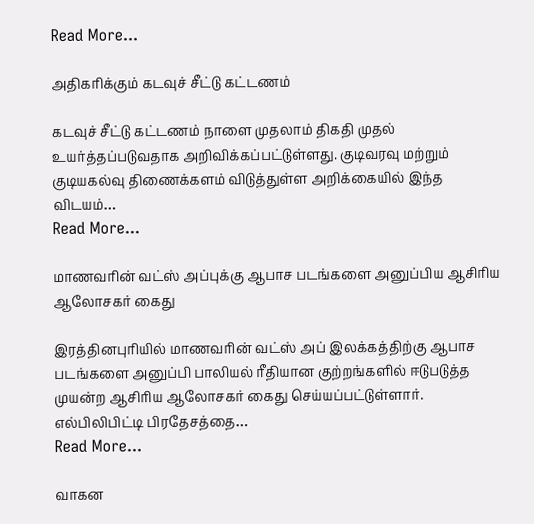Read More...

அதிகரிக்கும் கடவுச் சீட்டு கட்டணம்

கடவுச் சீட்டு கட்டணம் நாளை முதலாம் திகதி முதல் உயர்த்தப்படுவதாக அறிவிக்கப்பட்டுள்ளது. குடிவரவு மற்றும் குடியகல்வு திணைக்களம் விடுத்துள்ள அறிக்கையில் இந்த விடயம்…
Read More...

மாணவரின் வட்ஸ் அப்புக்கு ஆபாச படங்களை அனுப்பிய ஆசிரிய ஆலோசகர் கைது

இரத்தினபுரியில் மாணவரின் வட்ஸ் அப் இலக்கத்திற்கு ஆபாச படங்களை அனுப்பி பாலியல் ரீதியான குற்றங்களில் ஈடுபடுத்த முயன்ற ஆசிரிய ஆலோசகர் கைது செய்யப்பட்டுள்ளார். எல்பிலிபிட்டி பிரதேசத்தை…
Read More...

வாகன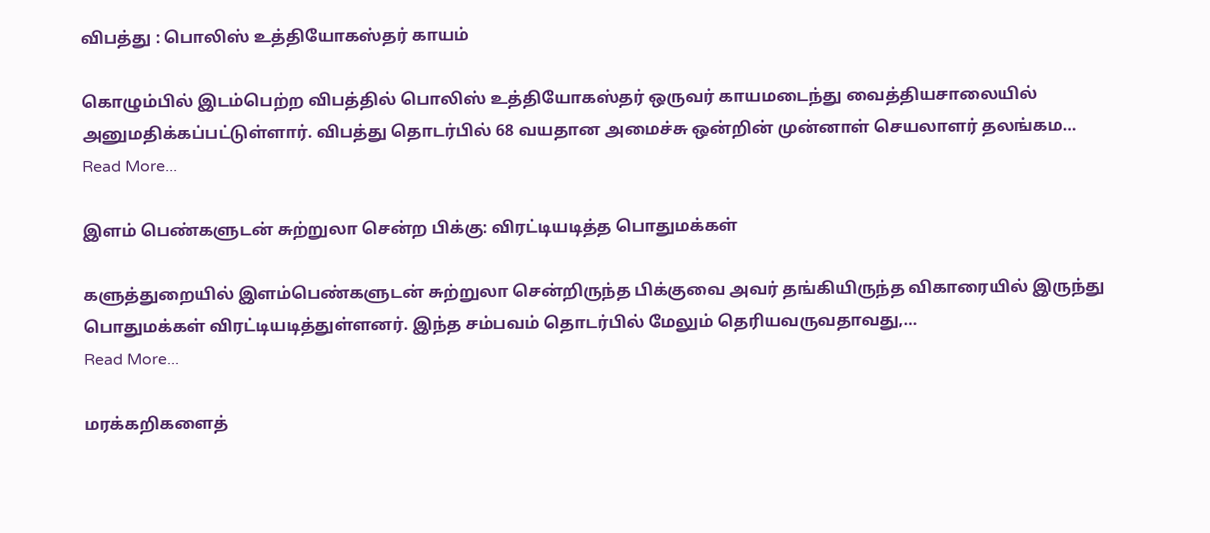விபத்து : பொலிஸ் உத்தியோகஸ்தர் காயம்

கொழும்பில் இடம்பெற்ற விபத்தில் பொலிஸ் உத்தியோகஸ்தர் ஒருவர் காயமடைந்து வைத்தியசாலையில் அனுமதிக்கப்பட்டுள்ளார். விபத்து தொடர்பில் 68 வயதான அமைச்சு ஒன்றின் முன்னாள் செயலாளர் தலங்கம…
Read More...

இளம் பெண்களுடன் சுற்றுலா சென்ற பிக்கு: விரட்டியடித்த பொதுமக்கள்

களுத்துறையில் இளம்பெண்களுடன் சுற்றுலா சென்றிருந்த பிக்குவை அவர் தங்கியிருந்த விகாரையில் இருந்து பொதுமக்கள் விரட்டியடித்துள்ளனர். இந்த சம்பவம் தொடர்பில் மேலும் தெரியவருவதாவது,…
Read More...

மரக்கறிகளைத்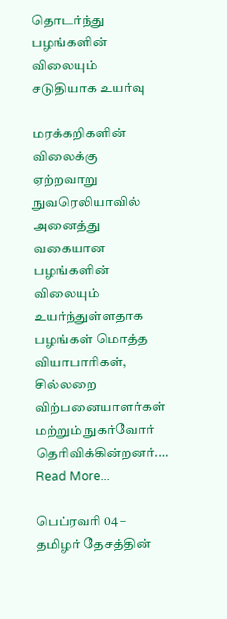தொடர்ந்து பழங்களின் விலையும் சடுதியாக உயர்வு

மரக்கறிகளின் விலைக்கு ஏற்றவாறு நுவரெலியாவில் அனைத்து வகையான பழங்களின் விலையும் உயர்ந்துள்ளதாக பழங்கள் மொத்த வியாபாரிகள், சில்லறை விற்பனையாளர்கள் மற்றும் நுகர்வோர் தெரிவிக்கின்றனர்.…
Read More...

பெப்ரவரி 04 – தமிழர் தேசத்தின்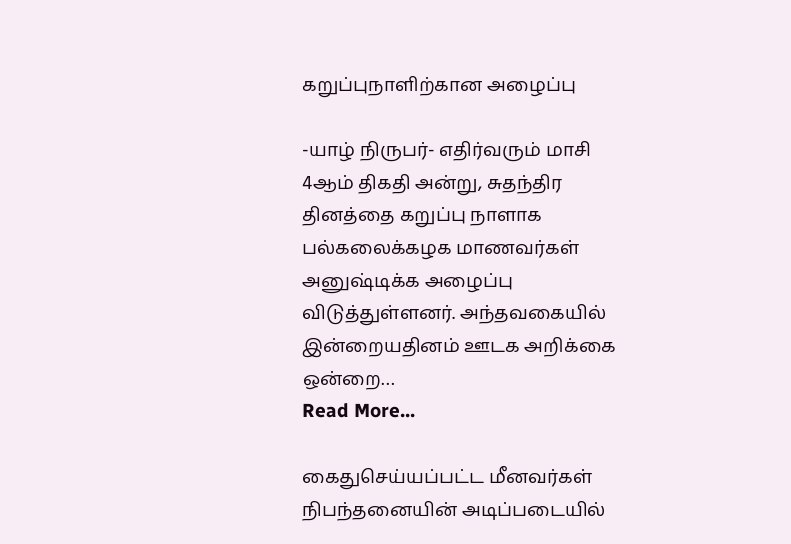கறுப்புநாளிற்கான அழைப்பு

-யாழ் நிருபர்- எதிர்வரும் மாசி 4ஆம் திகதி அன்று, சுதந்திர தினத்தை கறுப்பு நாளாக பல்கலைக்கழக மாணவர்கள் அனுஷ்டிக்க அழைப்பு விடுத்துள்ளனர். அந்தவகையில் இன்றையதினம் ஊடக அறிக்கை ஒன்றை…
Read More...

கைதுசெய்யப்பட்ட மீனவர்கள் நிபந்தனையின் அடிப்படையில்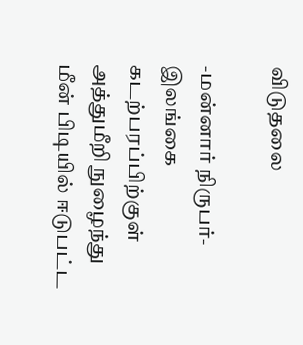விடுதலை

-மன்னார் நிருபர்- இலங்கை கடற்பரப்பிற்குள் அத்துமீறி நுழைந்து மீன் பிடியில் ஈடுபட்ட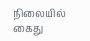நிலையில் கைது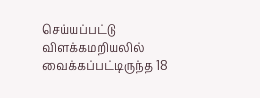செய்யப்பட்டு விளக்கமறியலில் வைக்கப்பட்டிருந்த 18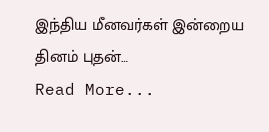இந்திய மீனவர்கள் இன்றைய தினம் புதன்…
Read More...